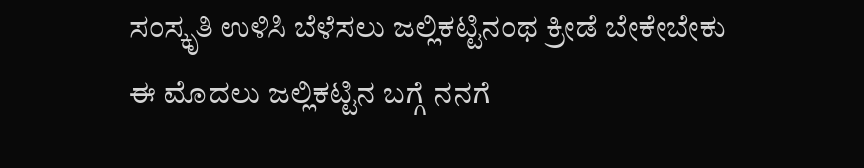ಸಂಸ್ಕೃತಿ ಉಳಿಸಿ ಬೆಳೆಸಲು ಜಲ್ಲಿಕಟ್ಟಿನಂಥ ಕ್ರೀಡೆ ಬೇಕೇಬೇಕು
ಈ ಮೊದಲು ಜಲ್ಲಿಕಟ್ಟಿನ ಬಗ್ಗೆ ನನಗೆ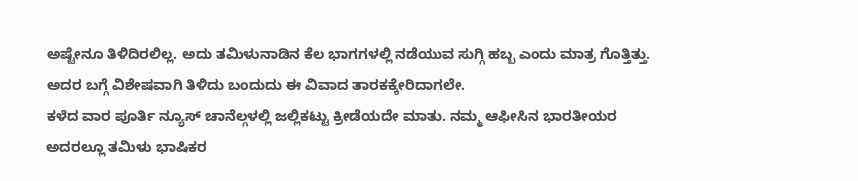ಅಷ್ಟೇನೂ ತಿಳಿದಿರಲಿಲ್ಲ. ಅದು ತಮಿಳುನಾಡಿನ ಕೆಲ ಭಾಗಗಳಲ್ಲಿ ನಡೆಯುವ ಸುಗ್ಗಿ ಹಬ್ಬ ಎಂದು ಮಾತ್ರ ಗೊತ್ತಿತ್ತು. ಅದರ ಬಗ್ಗೆ ವಿಶೇಷವಾಗಿ ತಿಳಿದು ಬಂದುದು ಈ ವಿವಾದ ತಾರಕಕ್ಕೇರಿದಾಗಲೇ.
ಕಳೆದ ವಾರ ಪೂರ್ತಿ ನ್ಯೂಸ್ ಚಾನೆಲ್ಗಳಲ್ಲಿ ಜಲ್ಲಿಕಟ್ಟು ಕ್ರೀಡೆಯದೇ ಮಾತು. ನಮ್ಮ ಆಫೀಸಿನ ಭಾರತೀಯರ ಅದರಲ್ಲೂ ತಮಿಳು ಭಾಷಿಕರ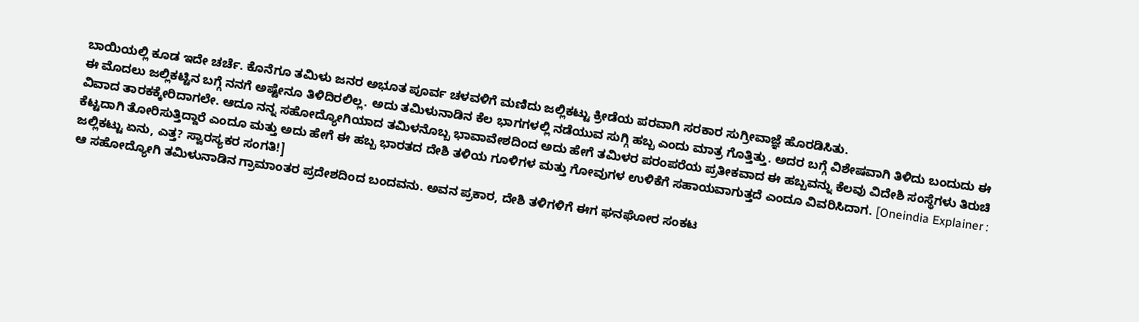ಬಾಯಿಯಲ್ಲಿ ಕೂಡ ಇದೇ ಚರ್ಚೆ. ಕೊನೆಗೂ ತಮಿಳು ಜನರ ಅಭೂತ ಪೂರ್ವ ಚಳವಳಿಗೆ ಮಣಿದು ಜಲ್ಲಿಕಟ್ಟು ಕ್ರೀಡೆಯ ಪರವಾಗಿ ಸರಕಾರ ಸುಗ್ರೀವಾಜ್ಞೆ ಹೊರಡಿಸಿತು.
ಈ ಮೊದಲು ಜಲ್ಲಿಕಟ್ಟಿನ ಬಗ್ಗೆ ನನಗೆ ಅಷ್ಟೇನೂ ತಿಳಿದಿರಲಿಲ್ಲ. ಅದು ತಮಿಳುನಾಡಿನ ಕೆಲ ಭಾಗಗಳಲ್ಲಿ ನಡೆಯುವ ಸುಗ್ಗಿ ಹಬ್ಬ ಎಂದು ಮಾತ್ರ ಗೊತ್ತಿತ್ತು. ಅದರ ಬಗ್ಗೆ ವಿಶೇಷವಾಗಿ ತಿಳಿದು ಬಂದುದು ಈ ವಿವಾದ ತಾರಕಕ್ಕೇರಿದಾಗಲೇ. ಆದೂ ನನ್ನ ಸಹೋದ್ಯೋಗಿಯಾದ ತಮಿಳನೊಬ್ಬ ಭಾವಾವೇಶದಿಂದ ಅದು ಹೇಗೆ ತಮಿಳರ ಪರಂಪರೆಯ ಪ್ರತೀಕವಾದ ಈ ಹಬ್ಬವನ್ನು ಕೆಲವು ವಿದೇಶಿ ಸಂಸ್ಥೆಗಳು ತಿರುಚಿ ಕೆಟ್ಟದಾಗಿ ತೋರಿಸುತ್ತಿದ್ದಾರೆ ಎಂದೂ ಮತ್ತು ಅದು ಹೇಗೆ ಈ ಹಬ್ಬ ಭಾರತದ ದೇಶಿ ತಳಿಯ ಗೂಳಿಗಳ ಮತ್ತು ಗೋವುಗಳ ಉಳಿಕೆಗೆ ಸಹಾಯವಾಗುತ್ತದೆ ಎಂದೂ ವಿವರಿಸಿದಾಗ. [Oneindia Explainer : ಜಲ್ಲಿಕಟ್ಟು ಏನು, ಎತ್ತ? ಸ್ವಾರಸ್ಯಕರ ಸಂಗತಿ!]
ಆ ಸಹೋದ್ಯೋಗಿ ತಮಿಳುನಾಡಿನ ಗ್ರಾಮಾಂತರ ಪ್ರದೇಶದಿಂದ ಬಂದವನು. ಅವನ ಪ್ರಕಾರ, ದೇಶಿ ತಳಿಗಳಿಗೆ ಈಗ ಘನಘೋರ ಸಂಕಟ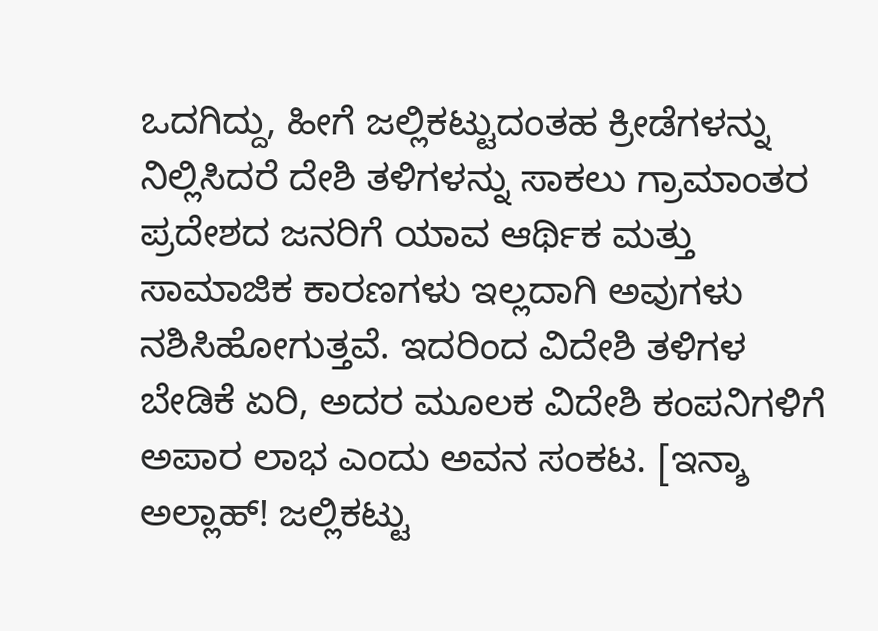ಒದಗಿದ್ದು, ಹೀಗೆ ಜಲ್ಲಿಕಟ್ಟುದಂತಹ ಕ್ರೀಡೆಗಳನ್ನು ನಿಲ್ಲಿಸಿದರೆ ದೇಶಿ ತಳಿಗಳನ್ನು ಸಾಕಲು ಗ್ರಾಮಾಂತರ ಪ್ರದೇಶದ ಜನರಿಗೆ ಯಾವ ಆರ್ಥಿಕ ಮತ್ತು ಸಾಮಾಜಿಕ ಕಾರಣಗಳು ಇಲ್ಲದಾಗಿ ಅವುಗಳು ನಶಿಸಿಹೋಗುತ್ತವೆ. ಇದರಿಂದ ವಿದೇಶಿ ತಳಿಗಳ ಬೇಡಿಕೆ ಏರಿ, ಅದರ ಮೂಲಕ ವಿದೇಶಿ ಕಂಪನಿಗಳಿಗೆ ಅಪಾರ ಲಾಭ ಎಂದು ಅವನ ಸಂಕಟ. [ಇನ್ಶಾ ಅಲ್ಲಾಹ್! ಜಲ್ಲಿಕಟ್ಟು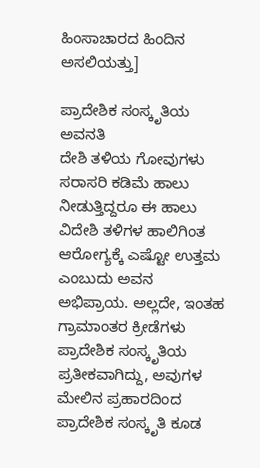ಹಿಂಸಾಚಾರದ ಹಿಂದಿನ ಅಸಲಿಯತ್ತು]

ಪ್ರಾದೇಶಿಕ ಸಂಸ್ಕೃತಿಯ ಅವನತಿ
ದೇಶಿ ತಳಿಯ ಗೋವುಗಳು ಸರಾಸರಿ ಕಡಿಮೆ ಹಾಲು ನೀಡುತ್ತಿದ್ದರೂ ಈ ಹಾಲು ವಿದೇಶಿ ತಳಿಗಳ ಹಾಲಿಗಿಂತ ಆರೋಗ್ಯಕ್ಕೆ ಎಷ್ಟೋ ಉತ್ತಮ ಎಂಬುದು ಅವನ ಅಭಿಪ್ರಾಯ. ಅಲ್ಲದೇ, ಇಂತಹ ಗ್ರಾಮಾಂತರ ಕ್ರೀಡೆಗಳು ಪ್ರಾದೇಶಿಕ ಸಂಸ್ಕೃತಿಯ ಪ್ರತೀಕವಾಗಿದ್ದು, ಅವುಗಳ ಮೇಲಿನ ಪ್ರಹಾರದಿಂದ ಪ್ರಾದೇಶಿಕ ಸಂಸ್ಕೃತಿ ಕೂಡ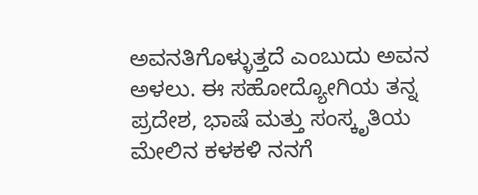ಅವನತಿಗೊಳ್ಳುತ್ತದೆ ಎಂಬುದು ಅವನ ಅಳಲು. ಈ ಸಹೋದ್ಯೋಗಿಯ ತನ್ನ ಪ್ರದೇಶ, ಭಾಷೆ ಮತ್ತು ಸಂಸ್ಕೃತಿಯ ಮೇಲಿನ ಕಳಕಳಿ ನನಗೆ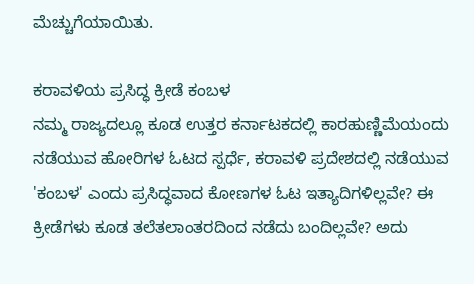ಮೆಚ್ಚುಗೆಯಾಯಿತು.

ಕರಾವಳಿಯ ಪ್ರಸಿದ್ಧ ಕ್ರೀಡೆ ಕಂಬಳ
ನಮ್ಮ ರಾಜ್ಯದಲ್ಲೂ ಕೂಡ ಉತ್ತರ ಕರ್ನಾಟಕದಲ್ಲಿ ಕಾರಹುಣ್ಣಿಮೆಯಂದು ನಡೆಯುವ ಹೋರಿಗಳ ಓಟದ ಸ್ಪರ್ಧೆ, ಕರಾವಳಿ ಪ್ರದೇಶದಲ್ಲಿ ನಡೆಯುವ 'ಕಂಬಳ' ಎಂದು ಪ್ರಸಿದ್ಧವಾದ ಕೋಣಗಳ ಓಟ ಇತ್ಯಾದಿಗಳಿಲ್ಲವೇ? ಈ ಕ್ರೀಡೆಗಳು ಕೂಡ ತಲೆತಲಾಂತರದಿಂದ ನಡೆದು ಬಂದಿಲ್ಲವೇ? ಅದು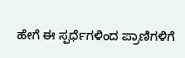ಹೇಗೆ ಈ ಸ್ಪರ್ಧೆಗಳಿಂದ ಪ್ರಾಣಿಗಳಿಗೆ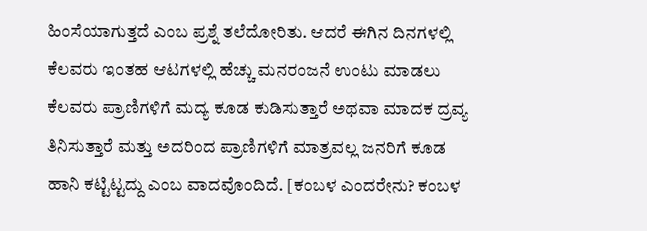ಹಿಂಸೆಯಾಗುತ್ತದೆ ಎಂಬ ಪ್ರಶ್ನೆ ತಲೆದೋರಿತು. ಆದರೆ ಈಗಿನ ದಿನಗಳಲ್ಲಿ ಕೆಲವರು ಇಂತಹ ಆಟಗಳಲ್ಲಿ ಹೆಚ್ಚು ಮನರಂಜನೆ ಉಂಟು ಮಾಡಲು ಕೆಲವರು ಪ್ರಾಣಿಗಳಿಗೆ ಮದ್ಯ ಕೂಡ ಕುಡಿಸುತ್ತಾರೆ ಅಥವಾ ಮಾದಕ ದ್ರವ್ಯ ತಿನಿಸುತ್ತಾರೆ ಮತ್ತು ಅದರಿಂದ ಪ್ರಾಣಿಗಳಿಗೆ ಮಾತ್ರವಲ್ಲ ಜನರಿಗೆ ಕೂಡ ಹಾನಿ ಕಟ್ಟಿಟ್ಟದ್ದು ಎಂಬ ವಾದವೊಂದಿದೆ. [ಕಂಬಳ ಎಂದರೇನು? ಕಂಬಳ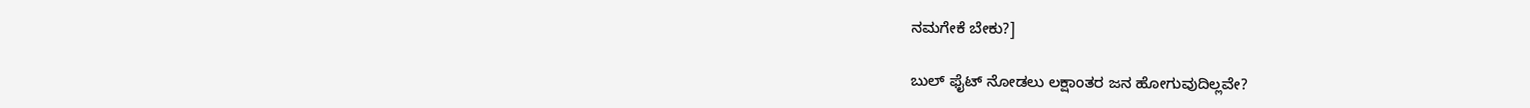ನಮಗೇಕೆ ಬೇಕು?]

ಬುಲ್ ಫೈಟ್ ನೋಡಲು ಲಕ್ಷಾಂತರ ಜನ ಹೋಗುವುದಿಲ್ಲವೇ?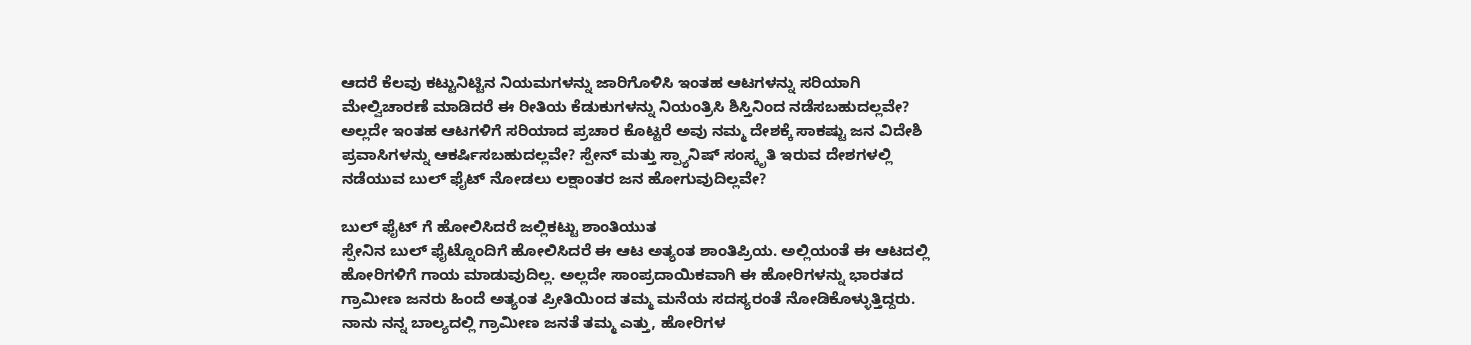ಆದರೆ ಕೆಲವು ಕಟ್ಟುನಿಟ್ಟಿನ ನಿಯಮಗಳನ್ನು ಜಾರಿಗೊಳಿಸಿ ಇಂತಹ ಆಟಗಳನ್ನು ಸರಿಯಾಗಿ ಮೇಲ್ವಿಚಾರಣೆ ಮಾಡಿದರೆ ಈ ರೀತಿಯ ಕೆಡುಕುಗಳನ್ನು ನಿಯಂತ್ರಿಸಿ ಶಿಸ್ತಿನಿಂದ ನಡೆಸಬಹುದಲ್ಲವೇ? ಅಲ್ಲದೇ ಇಂತಹ ಆಟಗಳಿಗೆ ಸರಿಯಾದ ಪ್ರಚಾರ ಕೊಟ್ಟರೆ ಅವು ನಮ್ಮ ದೇಶಕ್ಕೆ ಸಾಕಷ್ಟು ಜನ ವಿದೇಶಿ ಪ್ರವಾಸಿಗಳನ್ನು ಆಕರ್ಷಿಸಬಹುದಲ್ಲವೇ? ಸ್ಪೇನ್ ಮತ್ತು ಸ್ಪ್ಯಾನಿಷ್ ಸಂಸ್ಕೃತಿ ಇರುವ ದೇಶಗಳಲ್ಲಿ ನಡೆಯುವ ಬುಲ್ ಫೈಟ್ ನೋಡಲು ಲಕ್ಷಾಂತರ ಜನ ಹೋಗುವುದಿಲ್ಲವೇ?

ಬುಲ್ ಫೈಟ್ ಗೆ ಹೋಲಿಸಿದರೆ ಜಲ್ಲಿಕಟ್ಟು ಶಾಂತಿಯುತ
ಸ್ಪೇನಿನ ಬುಲ್ ಫೈಟ್ನೊಂದಿಗೆ ಹೋಲಿಸಿದರೆ ಈ ಆಟ ಅತ್ಯಂತ ಶಾಂತಿಪ್ರಿಯ. ಅಲ್ಲಿಯಂತೆ ಈ ಆಟದಲ್ಲಿ ಹೋರಿಗಳಿಗೆ ಗಾಯ ಮಾಡುವುದಿಲ್ಲ. ಅಲ್ಲದೇ ಸಾಂಪ್ರದಾಯಿಕವಾಗಿ ಈ ಹೋರಿಗಳನ್ನು ಭಾರತದ ಗ್ರಾಮೀಣ ಜನರು ಹಿಂದೆ ಅತ್ಯಂತ ಪ್ರೀತಿಯಿಂದ ತಮ್ಮ ಮನೆಯ ಸದಸ್ಯರಂತೆ ನೋಡಿಕೊಳ್ಳುತ್ತಿದ್ದರು. ನಾನು ನನ್ನ ಬಾಲ್ಯದಲ್ಲಿ ಗ್ರಾಮೀಣ ಜನತೆ ತಮ್ಮ ಎತ್ತು, ಹೋರಿಗಳ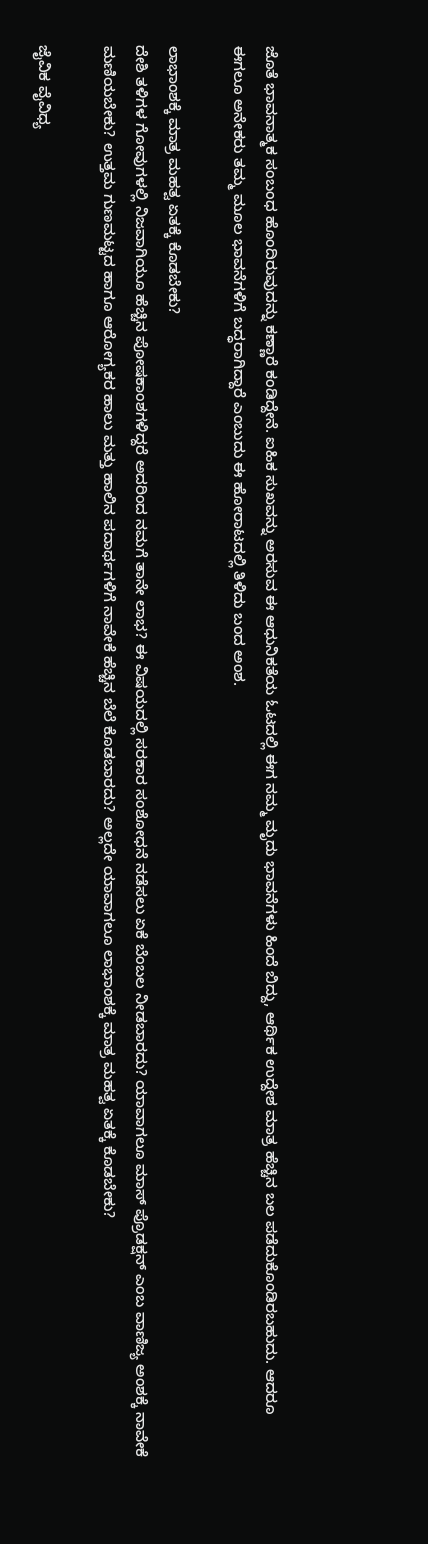ಜೊತೆ ಭಾವನಾತ್ಮಕ ಸಂಬಂಧ ಹೊಂದಿರುವುದನ್ನು ಕಣ್ಣಾರೆ ಕಂಡಿದ್ದೇನೆ. ಐಹಿಕ ಸುಖವನ್ನು ಅರಸುವ ಈ ಆಧುನಿಕತೆಯ ಓಟದಲ್ಲಿ ಈಗ ನಮ್ಮ ಮೃದು ಭಾವನೆಗಳು ಹಿಂದೆ ಬಿದ್ದು, ಆರ್ಥಿಕ ಉದ್ದೇಶ ಮಾತ್ರ ಹೆಚ್ಚಿನ ಬಲ ಪಡೆದುಕೊಂಡಿರಬಹುದು. ಆದರೂ ಈಗಲೂ ಅನೇಕರು ತಮ್ಮ ಮೂಲ ಭಾವನೆಗಳಿಗೆ ಬದ್ಧರಾಗಿದ್ದಾರೆ ಎಂಬುದು ಈ ಹೋರಾಟದಲ್ಲಿ ತಿಳಿದು ಬಂದ ಅಂಶ.

ಲಾಭಾಂಶಕ್ಕೆ ಮಾತ್ರ ಮಹತ್ವ ಏತಕ್ಕೆ ಕೊಡಬೇಕು?
ದೇಶಿ ತಳಿಗಳ ಗೋವುಗಳಲ್ಲಿ ನಿಜವಾಗಿಯೂ ಹೆಚ್ಚಿನ ಪೋಷಕಾಂಶಗಳಿದ್ದರೆ ಅದರಿಂದ ನಮಗೆ ತಾನೇ ಲಾಭ? ಈ ವಿಷಯದಲ್ಲಿ ಸರಕಾರ ಸಂಶೋಧನೆ ನಡೆಸಲು ಏಕೆ ಬೆಂಬಲ ನೀಡಬಾರದು? ಯಾವಾಗಲೂ ಮಾಸ್ ಪ್ರೊಡಕ್ಷನ್ ಎಂಬ ವಾಣಿಜ್ಯ ಅಂಶಕ್ಕೆ ನಾವೇಕೆ ಮಣಿಯಬೇಕು? ಉತ್ತಮ ಗುಣಮಟ್ಟದ ಹಾಗೂ ಆರೋಗ್ಯಕರ ಹಾಲು ಮತ್ತು ಹಾಲಿನ ಪದಾರ್ಥಗಳಿಗೆ ನಾವೇಕೆ ಹೆಚ್ಚಿನ ಬೆಲೆ ಕೊಡಬಾರದು? ಅಲ್ಲದೇ ಯಾವಾಗಲೂ ಲಾಭಾಂಶಕ್ಕೆ ಮಾತ್ರ ಮಹತ್ವ ಏತಕ್ಕೆ ಕೊಡಬೇಕು?

ಜೈವಿಕ ವೈವಿಧ್ಯ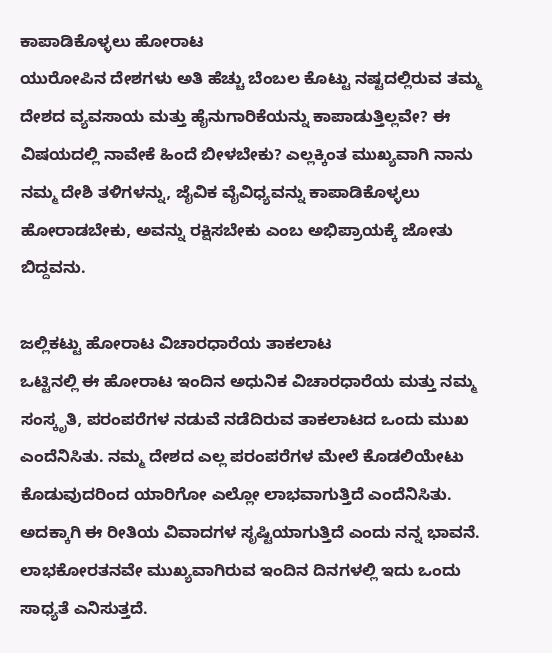ಕಾಪಾಡಿಕೊಳ್ಳಲು ಹೋರಾಟ
ಯುರೋಪಿನ ದೇಶಗಳು ಅತಿ ಹೆಚ್ಚು ಬೆಂಬಲ ಕೊಟ್ಟು ನಷ್ಟದಲ್ಲಿರುವ ತಮ್ಮ ದೇಶದ ವ್ಯವಸಾಯ ಮತ್ತು ಹೈನುಗಾರಿಕೆಯನ್ನು ಕಾಪಾಡುತ್ತಿಲ್ಲವೇ? ಈ ವಿಷಯದಲ್ಲಿ ನಾವೇಕೆ ಹಿಂದೆ ಬೀಳಬೇಕು? ಎಲ್ಲಕ್ಕಿಂತ ಮುಖ್ಯವಾಗಿ ನಾನು ನಮ್ಮ ದೇಶಿ ತಳಿಗಳನ್ನು, ಜೈವಿಕ ವೈವಿಧ್ಯವನ್ನು ಕಾಪಾಡಿಕೊಳ್ಳಲು ಹೋರಾಡಬೇಕು, ಅವನ್ನು ರಕ್ಷಿಸಬೇಕು ಎಂಬ ಅಭಿಪ್ರಾಯಕ್ಕೆ ಜೋತು ಬಿದ್ದವನು.

ಜಲ್ಲಿಕಟ್ಟು ಹೋರಾಟ ವಿಚಾರಧಾರೆಯ ತಾಕಲಾಟ
ಒಟ್ಟಿನಲ್ಲಿ ಈ ಹೋರಾಟ ಇಂದಿನ ಅಧುನಿಕ ವಿಚಾರಧಾರೆಯ ಮತ್ತು ನಮ್ಮ ಸಂಸ್ಕೃತಿ, ಪರಂಪರೆಗಳ ನಡುವೆ ನಡೆದಿರುವ ತಾಕಲಾಟದ ಒಂದು ಮುಖ ಎಂದೆನಿಸಿತು. ನಮ್ಮ ದೇಶದ ಎಲ್ಲ ಪರಂಪರೆಗಳ ಮೇಲೆ ಕೊಡಲಿಯೇಟು ಕೊಡುವುದರಿಂದ ಯಾರಿಗೋ ಎಲ್ಲೋ ಲಾಭವಾಗುತ್ತಿದೆ ಎಂದೆನಿಸಿತು. ಅದಕ್ಕಾಗಿ ಈ ರೀತಿಯ ವಿವಾದಗಳ ಸೃಷ್ಟಿಯಾಗುತ್ತಿದೆ ಎಂದು ನನ್ನ ಭಾವನೆ. ಲಾಭಕೋರತನವೇ ಮುಖ್ಯವಾಗಿರುವ ಇಂದಿನ ದಿನಗಳಲ್ಲಿ ಇದು ಒಂದು ಸಾಧ್ಯತೆ ಎನಿಸುತ್ತದೆ.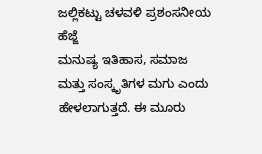ಜಲ್ಲಿಕಟ್ಟು ಚಳವಳಿ ಪ್ರಶಂಸನೀಯ ಹೆಜ್ಜೆ
ಮನುಷ್ಯ ಇತಿಹಾಸ, ಸಮಾಜ ಮತ್ತು ಸಂಸ್ಕೃತಿಗಳ ಮಗು ಎಂದು ಹೇಳಲಾಗುತ್ತದೆ. ಈ ಮೂರು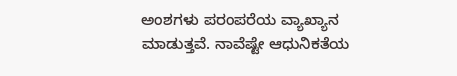ಅಂಶಗಳು ಪರಂಪರೆಯ ವ್ಯಾಖ್ಯಾನ ಮಾಡುತ್ತವೆ. ನಾವೆಷ್ಟೇ ಆಧುನಿಕತೆಯ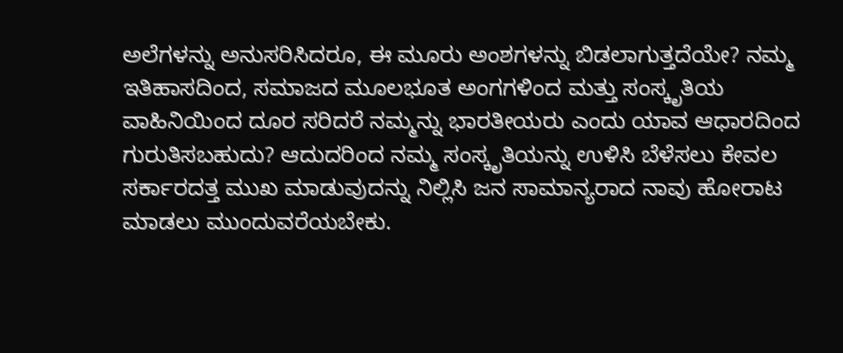ಅಲೆಗಳನ್ನು ಅನುಸರಿಸಿದರೂ, ಈ ಮೂರು ಅಂಶಗಳನ್ನು ಬಿಡಲಾಗುತ್ತದೆಯೇ? ನಮ್ಮ ಇತಿಹಾಸದಿಂದ, ಸಮಾಜದ ಮೂಲಭೂತ ಅಂಗಗಳಿಂದ ಮತ್ತು ಸಂಸ್ಕೃತಿಯ ವಾಹಿನಿಯಿಂದ ದೂರ ಸರಿದರೆ ನಮ್ಮನ್ನು ಭಾರತೀಯರು ಎಂದು ಯಾವ ಆಧಾರದಿಂದ ಗುರುತಿಸಬಹುದು? ಆದುದರಿಂದ ನಮ್ಮ ಸಂಸ್ಕೃತಿಯನ್ನು ಉಳಿಸಿ ಬೆಳೆಸಲು ಕೇವಲ ಸರ್ಕಾರದತ್ತ ಮುಖ ಮಾಡುವುದನ್ನು ನಿಲ್ಲಿಸಿ ಜನ ಸಾಮಾನ್ಯರಾದ ನಾವು ಹೋರಾಟ ಮಾಡಲು ಮುಂದುವರೆಯಬೇಕು.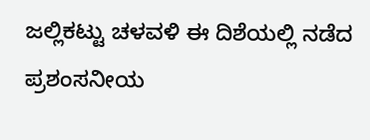ಜಲ್ಲಿಕಟ್ಟು ಚಳವಳಿ ಈ ದಿಶೆಯಲ್ಲಿ ನಡೆದ ಪ್ರಶಂಸನೀಯ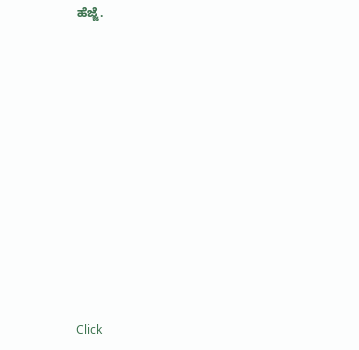ಹೆಜ್ಜೆ.












Click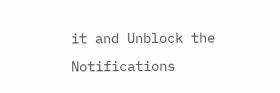it and Unblock the Notifications